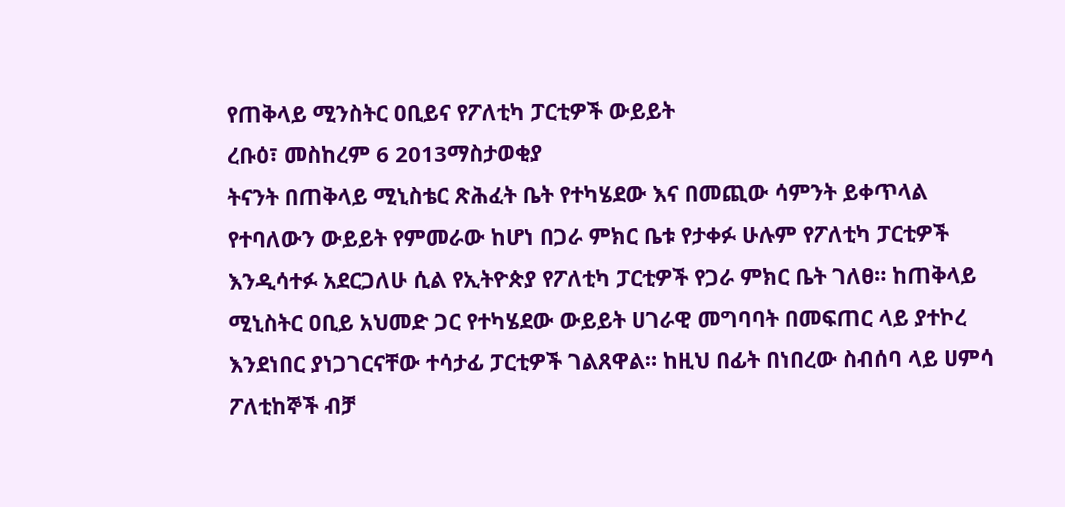የጠቅላይ ሚንስትር ዐቢይና የፖለቲካ ፓርቲዎች ውይይት
ረቡዕ፣ መስከረም 6 2013ማስታወቂያ
ትናንት በጠቅላይ ሚኒስቴር ጽሕፈት ቤት የተካሄደው እና በመጪው ሳምንት ይቀጥላል የተባለውን ውይይት የምመራው ከሆነ በጋራ ምክር ቤቱ የታቀፉ ሁሉም የፖለቲካ ፓርቲዎች እንዲሳተፉ አደርጋለሁ ሲል የኢትዮጵያ የፖለቲካ ፓርቲዎች የጋራ ምክር ቤት ገለፀ። ከጠቅላይ ሚኒስትር ዐቢይ አህመድ ጋር የተካሄደው ውይይት ሀገራዊ መግባባት በመፍጠር ላይ ያተኮረ እንደነበር ያነጋገርናቸው ተሳታፊ ፓርቲዎች ገልጸዋል። ከዚህ በፊት በነበረው ስብሰባ ላይ ሀምሳ ፖለቲከኞች ብቻ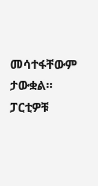መሳተፋቸውም ታውቋል። ፓርቲዎቹ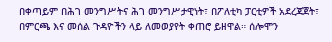በቀጣይም በሕገ መንግሥትና ሕገ መንግሥታዊነት፣ በፖለቲካ ፓርቲዎች አደረጃጀት፣ በምርጫ እና መሰል ጉዳዮችን ላይ ለመወያየት ቀጠሮ ይዘዋል። ሰሎሞን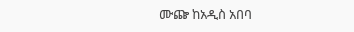ሙጬ ከአዲስ አበባ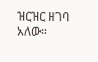ዝርዝር ዘገባ አለው።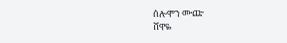ሰሎሞን ሙጬ
ሸዋዬ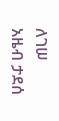ለገሠ
አዜብ ታደሰ